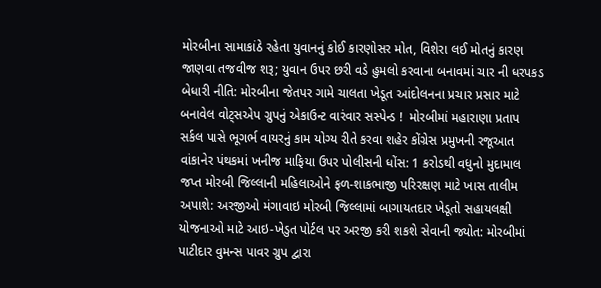મોરબીના સામાકાંઠે રહેતા યુવાનનું કોઈ કારણોસર મોત, વિશેરા લઈ મોતનું કારણ જાણવા તજવીજ શરૂ; યુવાન ઉપર છરી વડે હુમલો કરવાના બનાવમાં ચાર ની ધરપકડ બેધારી નીતિ: મોરબીના જેતપર ગામે ચાલતા ખેડૂત આંદોલનના પ્રચાર પ્રસાર માટે બનાવેલ વોટ્સએપ ગ્રુપનું એકાઉન્ટ વારંવાર સસ્પેન્ડ !  મોરબીમાં મહારાણા પ્રતાપ સર્કલ પાસે ભૂગર્ભ વાયરનું કામ યોગ્ય રીતે કરવા શહેર કોંગ્રેસ પ્રમુખની રજૂઆત વાંકાનેર પંથકમાં ખનીજ માફિયા ઉપર પોલીસની ધોંસ: 1 કરોડથી વધુનો મુદામાલ જપ્ત મોરબી જિલ્લાની મહિલાઓને ફળ-શાકભાજી પરિરક્ષણ માટે ખાસ તાલીમ અપાશે: અરજીઓ મંગાવાઇ મોરબી જિલ્લામાં બાગાયતદાર ખેડૂતો સહાયલક્ષી યોજનાઓ માટે આઇ-ખેડુત પોર્ટલ પર અરજી કરી શકશે સેવાની જ્યોત: મોરબીમાં પાટીદાર વુમન્સ પાવર ગ્રુપ દ્વારા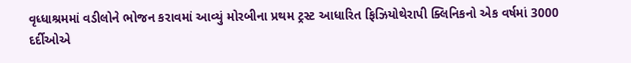વૃધ્ધાશ્રમમાં વડીલોને ભોજન કરાવમાં આવ્યું મોરબીના પ્રથમ ટ્રસ્ટ આધારિત ફિઝિયોથેરાપી ક્લિનિકનો એક વર્ષમાં 3000 દર્દીઓએ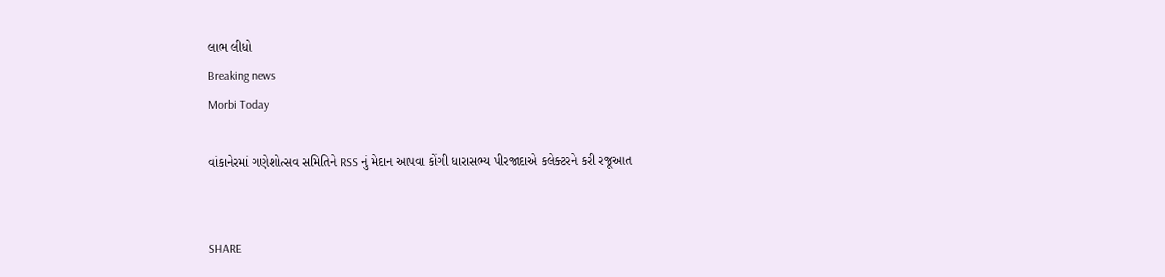લાભ લીધો
Breaking news
Morbi Today

વાંકાનેરમાં ગણેશોત્સવ સમિતિને RSS નું મેદાન આપવા કોંગી ધારાસભ્ય પીરજાદાએ કલેક્ટરને કરી રજૂઆત


SHARE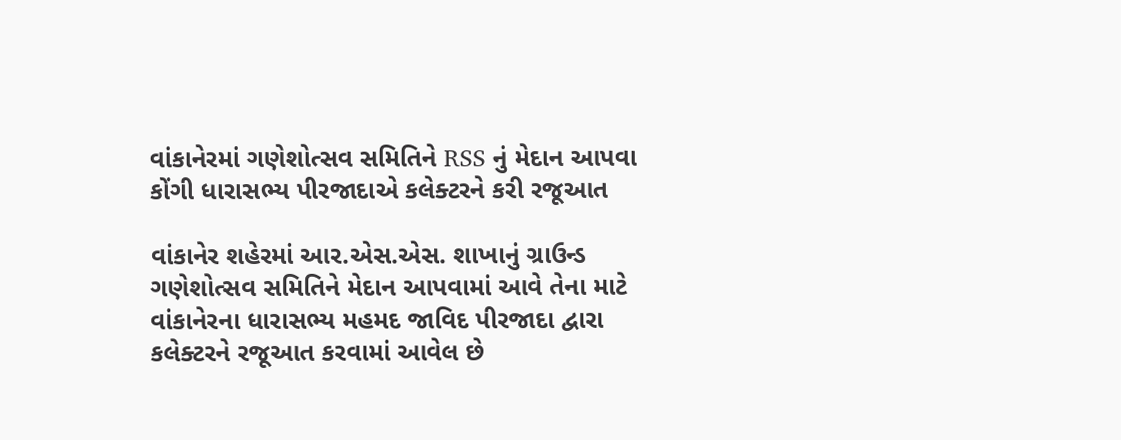વાંકાનેરમાં ગણેશોત્સવ સમિતિને RSS નું મેદાન આપવા કોંગી ધારાસભ્ય પીરજાદાએ કલેક્ટરને કરી રજૂઆત

વાંકાનેર શહેરમાં આર.એસ.એસ. શાખાનું ગ્રાઉન્ડ ગણેશોત્સવ સમિતિને મેદાન આપવામાં આવે તેના માટે વાંકાનેરના ધારાસભ્ય મહમદ જાવિદ પીરજાદા દ્વારા કલેક્ટરને રજૂઆત કરવામાં આવેલ છે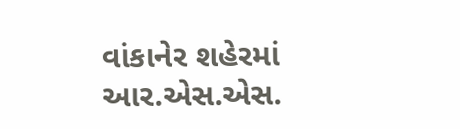વાંકાનેર શહેરમાં આર.એસ.એસ.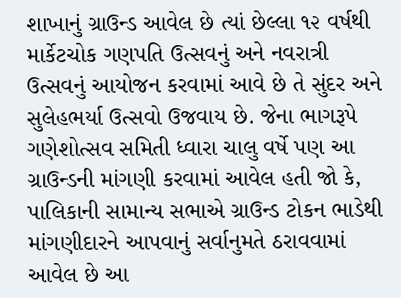શાખાનું ગ્રાઉન્ડ આવેલ છે ત્યાં છેલ્લા ૧૨ વર્ષથી માર્કેટચોક ગણપતિ ઉત્સવનું અને નવરાત્રી ઉત્સવનું આયોજન કરવામાં આવે છે તે સુંદર અને સુલેહભર્યા ઉત્સવો ઉજવાય છે. જેના ભાગરૂપે ગણેશોત્સવ સમિતી ધ્વારા ચાલુ વર્ષે પણ આ ગ્રાઉન્ડની માંગણી કરવામાં આવેલ હતી જો કે, પાલિકાની સામાન્ય સભાએ ગ્રાઉન્ડ ટોકન ભાડેથી માંગણીદારને આપવાનું સર્વાનુમતે ઠરાવવામાં આવેલ છે આ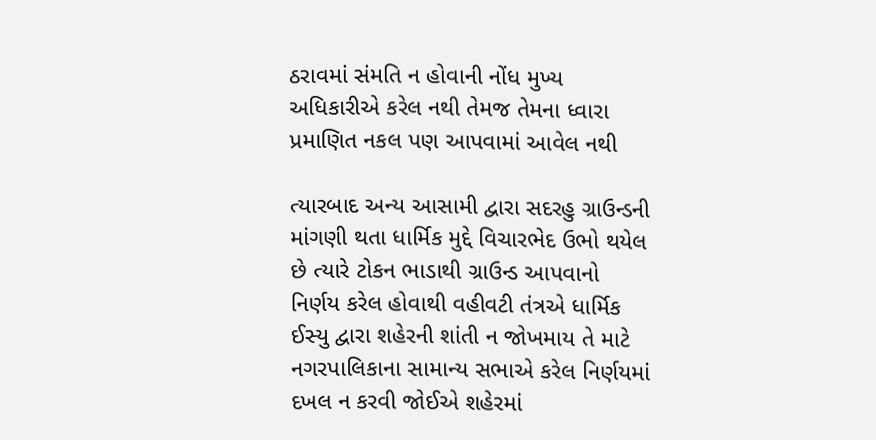ઠરાવમાં સંમતિ ન હોવાની નોંધ મુખ્ય અધિકારીએ કરેલ નથી તેમજ તેમના ધ્વારા પ્રમાણિત નકલ પણ આપવામાં આવેલ નથી

ત્યારબાદ અન્ય આસામી દ્વારા સદરહુ ગ્રાઉન્ડની માંગણી થતા ધાર્મિક મુદ્દે વિચારભેદ ઉભો થયેલ છે ત્યારે ટોકન ભાડાથી ગ્રાઉન્ડ આપવાનો નિર્ણય કરેલ હોવાથી વહીવટી તંત્રએ ધાર્મિક ઈસ્યુ દ્વારા શહેરની શાંતી ન જોખમાય તે માટે નગરપાલિકાના સામાન્ય સભાએ કરેલ નિર્ણયમાં દખલ ન કરવી જોઈએ શહેરમાં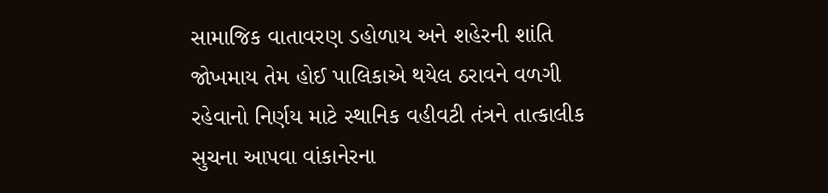સામાજિક વાતાવરણ ડહોળાય અને શહેરની શાંતિ જોખમાય તેમ હોઈ પાલિકાએ થયેલ ઠરાવને વળગી રહેવાનો નિર્ણય માટે સ્થાનિક વહીવટી તંત્રને તાત્કાલીક સુચના આપવા વાંકાનેરના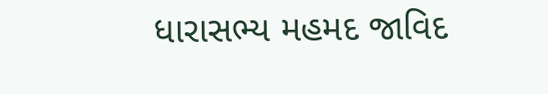ધારાસભ્ય મહમદ જાવિદ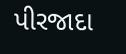પીરજાદા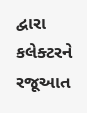દ્વારા કલેક્ટરને રજૂઆત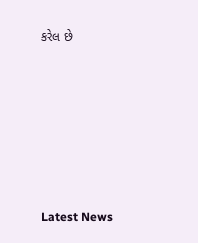કરેલ છે






Latest News